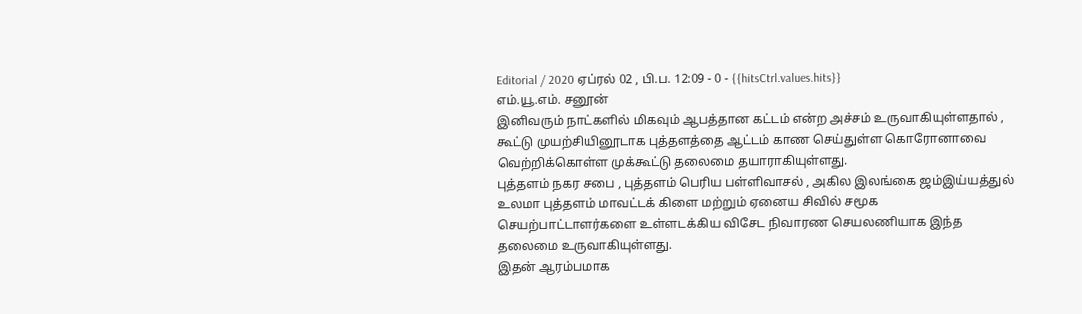Editorial / 2020 ஏப்ரல் 02 , பி.ப. 12:09 - 0 - {{hitsCtrl.values.hits}}
எம்.யூ.எம். சனூன்
இனிவரும் நாட்களில் மிகவும் ஆபத்தான கட்டம் என்ற அச்சம் உருவாகியுள்ளதால் , கூட்டு முயற்சியினூடாக புத்தளத்தை ஆட்டம் காண செய்துள்ள கொரோனாவை வெற்றிக்கொள்ள முக்கூட்டு தலைமை தயாராகியுள்ளது.
புத்தளம் நகர சபை , புத்தளம் பெரிய பள்ளிவாசல் , அகில இலங்கை ஜம்இய்யத்துல் உலமா புத்தளம் மாவட்டக் கிளை மற்றும் ஏனைய சிவில் சமூக செயற்பாட்டாளர்களை உள்ளடக்கிய விசேட நிவாரண செயலணியாக இந்த தலைமை உருவாகியுள்ளது.
இதன் ஆரம்பமாக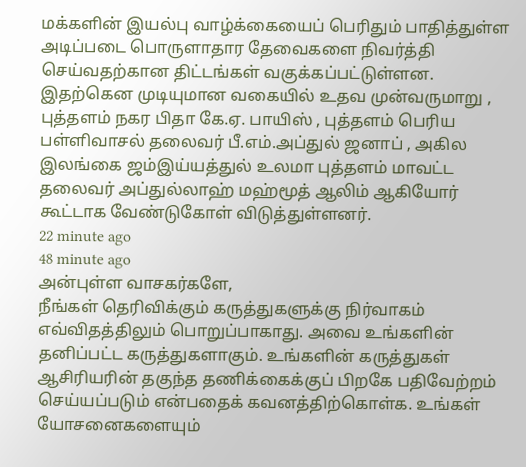மக்களின் இயல்பு வாழ்க்கையைப் பெரிதும் பாதித்துள்ள அடிப்படை பொருளாதார தேவைகளை நிவர்த்தி செய்வதற்கான திட்டங்கள் வகுக்கப்பட்டுள்ளன.
இதற்கென முடியுமான வகையில் உதவ முன்வருமாறு , புத்தளம் நகர பிதா கே.ஏ. பாயிஸ் , புத்தளம் பெரிய பள்ளிவாசல் தலைவர் பீ.எம்.அப்துல் ஜனாப் , அகில இலங்கை ஜம்இய்யத்துல் உலமா புத்தளம் மாவட்ட தலைவர் அப்துல்லாஹ் மஹ்மூத் ஆலிம் ஆகியோர் கூட்டாக வேண்டுகோள் விடுத்துள்ளனர்.
22 minute ago
48 minute ago
அன்புள்ள வாசகர்களே,
நீங்கள் தெரிவிக்கும் கருத்துகளுக்கு நிர்வாகம் எவ்விதத்திலும் பொறுப்பாகாது. அவை உங்களின் தனிப்பட்ட கருத்துகளாகும். உங்களின் கருத்துகள் ஆசிரியரின் தகுந்த தணிக்கைக்குப் பிறகே பதிவேற்றம் செய்யப்படும் என்பதைக் கவனத்திற்கொள்க. உங்கள் யோசனைகளையும்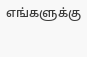எங்களுக்கு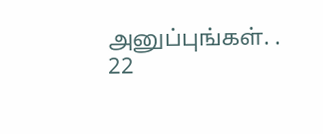அனுப்புங்கள். .
22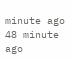minute ago
48 minute ago